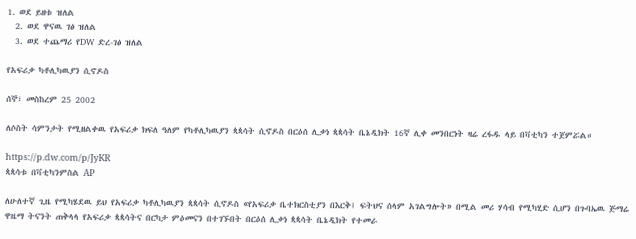1. ወደ ይዘቱ ዝለል
  2. ወደ ዋናዉ ገፅ ዝለል
  3. ወደ ተጨማሪ የDW ድረ-ገፅ ዝለል

የአፍሪቃ ካቶሊካዉያን ሲኖዶስ

ሰኞ፣ መስከረም 25 2002

ለሶስት ሳምንታት የሚዘልቀዉ የአፍሪቃ ክፍለ ዓለም የካቶሊካዉያን ጳጳሳት ሲኖዶስ በርዕሰ ሊቃነ ጳጳሳት ቤኔዲክት 16ኛ ሊቀ መንበርነት ዛሬ ረፋዱ ላይ በቫቲካን ተጀምሯል።

https://p.dw.com/p/JyKR
ጳጳሳቱ በቫቲካንምስል AP

ለሁለተኛ ጊዜ የሚካሄደዉ ይህ የአፍሪቃ ካቶሊካዉያን ጳጳሳት ሲኖዶስ «የአፍሪቃ ቤተክርስቲያን በእርቅ፤ ፍትህና ሰላም አገልግሎት» በሚል መሪ ሃሳብ የሚካሂድ ሲሆን በጉባኤዉ ጅማሬ ዋዜማ ትናንት ጠቅላላ የአፍሪቃ ጳጳሳትና በርካታ ምዕመናን በተገኙበት በርዕሰ ሊቃነ ጳጳሳት ቤኔዲክት የተመራ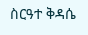ስርዓተ ቅዳሴ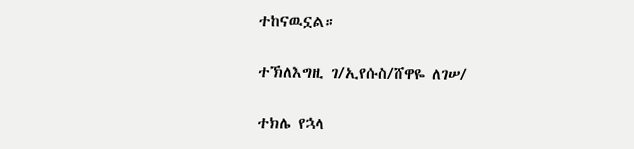ተከናዉኗል።

ተኽለእግዚ ገ/ኢየሱስ/ሸዋዬ ለገሠ/

ተክሌ የኋላ